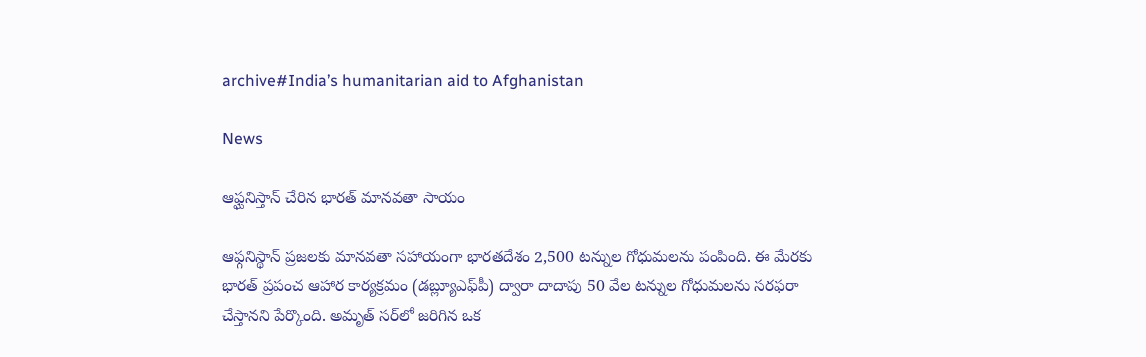archive#India’s humanitarian aid to Afghanistan

News

ఆఫ్ఘనిస్తాన్ చేరిన భారత్ మానవతా సాయం

ఆఫ్గనిస్థాన్‌ ప్రజలకు మానవతా సహాయంగా భారతదేశం 2,500 టన్నుల గోధుమలను పంపింది. ఈ మేరకు భారత్‌ ప్రపంచ ఆహార కార్యక్రమం (డబ్ల్యూఎఫ్‌పీ) ద్వారా దాదాపు 50 వేల టన్నుల గోధుమలను సరఫరా చేస్తానని పేర్కొంది. అమృత్ ‌సర్‌లో జరిగిన ఒక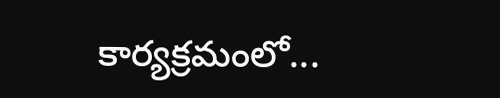కార్యక్రమంలో...